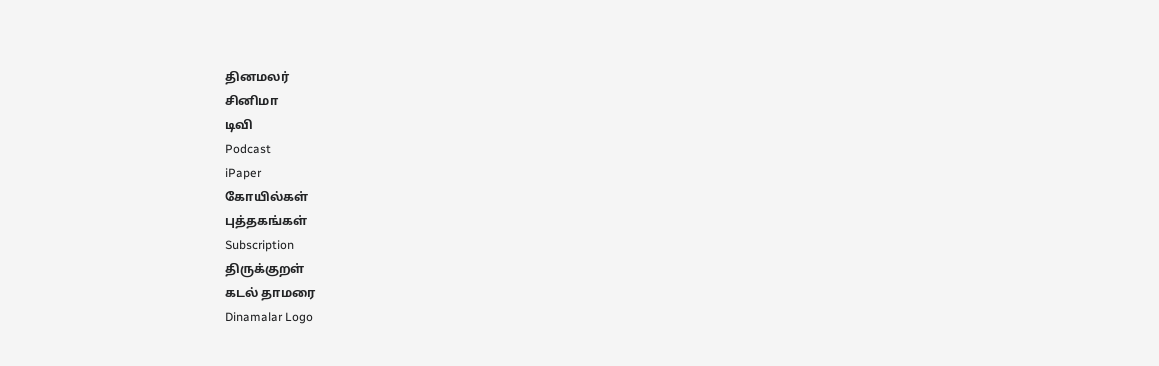தினமலர்
சினிமா
டிவி
Podcast
iPaper
கோயில்கள்
புத்தகங்கள்
Subscription
திருக்குறள்
கடல் தாமரை
Dinamalar Logo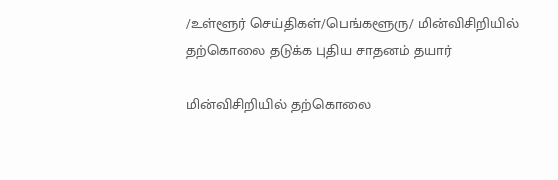/உள்ளூர் செய்திகள்/பெங்களூரு/ மின்விசிறியில் தற்கொலை தடுக்க புதிய சாதனம் தயார்

மின்விசிறியில் தற்கொலை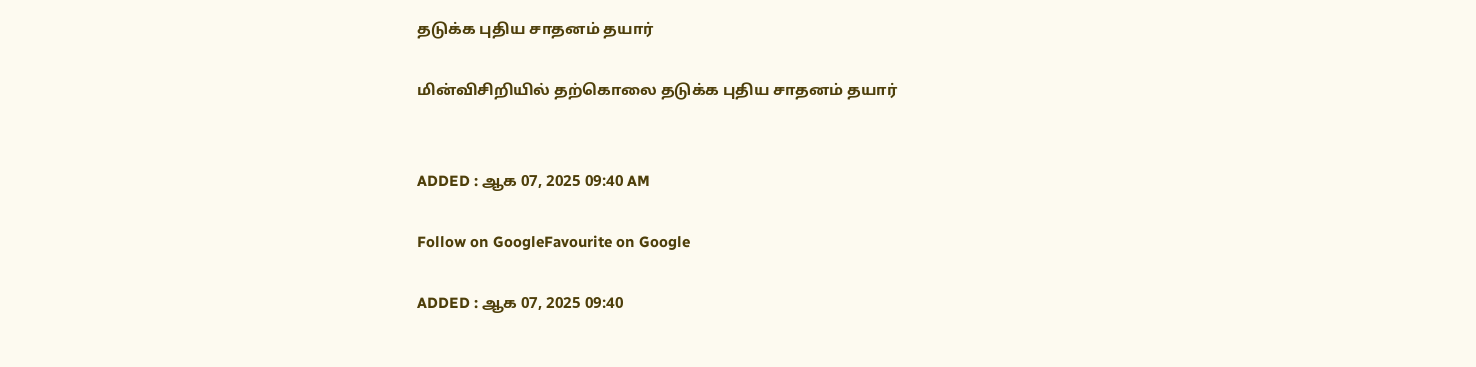தடுக்க புதிய சாதனம் தயார்

மின்விசிறியில் தற்கொலை தடுக்க புதிய சாதனம் தயார்


ADDED : ஆக 07, 2025 09:40 AM

Follow on GoogleFavourite on Google

ADDED : ஆக 07, 2025 09:40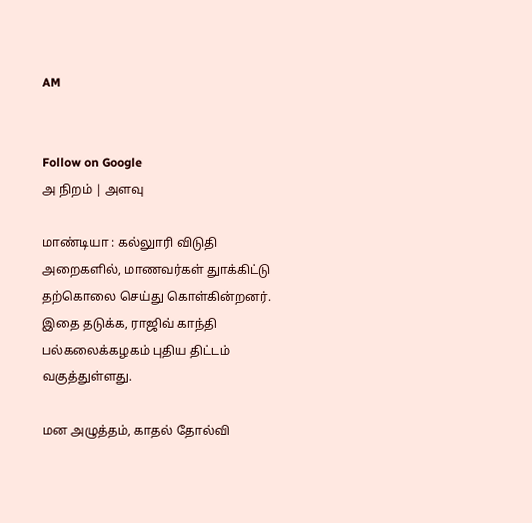AM


Follow on Google
அ நிறம் | அளவு

மாண்டியா : கல்லுாரி விடுதி அறைகளில், மாணவர்கள் துாக்கிட்டு தற்கொலை செய்து கொள்கின்றனர். இதை தடுக்க, ராஜிவ் காந்தி பல்கலைக்கழகம் புதிய திட்டம் வகுத்துள்ளது.

மன அழுத்தம், காதல் தோல்வி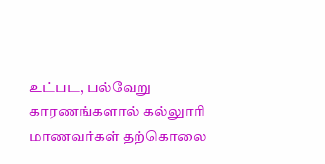உட்பட, பல்வேறு காரணங்களால் கல்லுாரி மாணவர்கள் தற்கொலை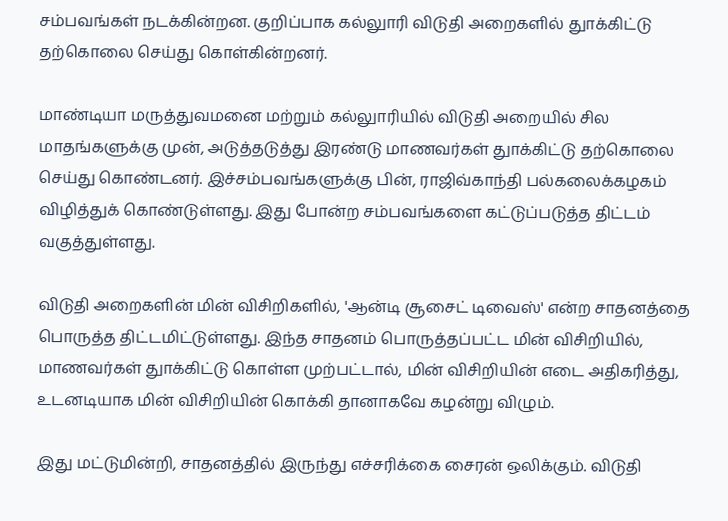சம்பவங்கள் நடக்கின்றன. குறிப்பாக கல்லுாரி விடுதி அறைகளில் துாக்கிட்டு தற்கொலை செய்து கொள்கின்றனர்.

மாண்டியா மருத்துவமனை மற்றும் கல்லுாரியில் விடுதி அறையில் சில மாதங்களுக்கு முன், அடுத்தடுத்து இரண்டு மாணவர்கள் துாக்கிட்டு தற்கொலை செய்து கொண்டனர். இச்சம்பவங்களுக்கு பின், ராஜிவ்காந்தி பல்கலைக்கழகம் விழித்துக் கொண்டுள்ளது. இது போன்ற சம்பவங்களை கட்டுப்படுத்த திட்டம் வகுத்துள்ளது.

விடுதி அறைகளின் மின் விசிறிகளில், 'ஆன்டி சூசைட் டிவைஸ்' என்ற சாதனத்தை பொருத்த திட்டமிட்டுள்ளது. இந்த சாதனம் பொருத்தப்பட்ட மின் விசிறியில், மாணவர்கள் துாக்கிட்டு கொள்ள முற்பட்டால், மின் விசிறியின் எடை அதிகரித்து, உடனடியாக மின் விசிறியின் கொக்கி தானாகவே கழன்று விழும்.

இது மட்டுமின்றி, சாதனத்தில் இருந்து எச்சரிக்கை சைரன் ஒலிக்கும். விடுதி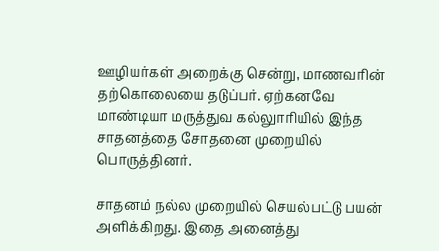ஊழியர்கள் அறைக்கு சென்று, மாணவரின் தற்கொலையை தடுப்பர். ஏற்கனவே மாண்டியா மருத்துவ கல்லுாரியில் இந்த சாதனத்தை சோதனை முறையில் பொருத்தினர்.

சாதனம் நல்ல முறையில் செயல்பட்டு பயன் அளிக்கிறது. இதை அனைத்து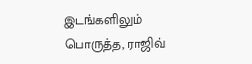இடங்களிலும் பொருத்த, ராஜிவ்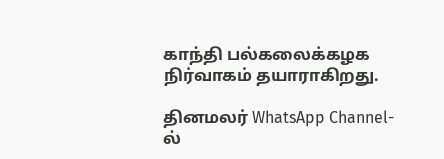காந்தி பல்கலைக்கழக நிர்வாகம் தயாராகிறது.

தினமலர் WhatsApp Channel-ல்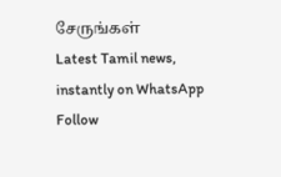சேருங்கள்
Latest Tamil news, instantly on WhatsApp
Follow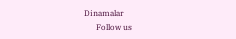Dinamalar
      Follow us